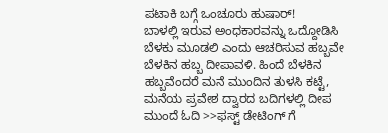ಪಟಾಕಿ ಬಗ್ಗೆ ಒಂಚೂರು ಹುಷಾರ್!
ಬಾಳಲ್ಲಿ ಇರುವ ಅಂಧಕಾರವನ್ನು ಒದ್ದೋಡಿಸಿ ಬೆಳಕು ಮೂಡಲಿ ಎಂದು ಆಚರಿಸುವ ಹಬ್ಬವೇ ಬೆಳಕಿನ ಹಬ್ಬ ದೀಪಾವಳಿ. ಹಿಂದೆ ಬೆಳಕಿನ ಹಬ್ಬವೆಂದರೆ ಮನೆ ಮುಂದಿನ ತುಳಸಿ ಕಟ್ಟೆ, ಮನೆಯ ಪ್ರವೇಶ ದ್ವಾರದ ಬದಿಗಳಲ್ಲಿ ದೀಪ
ಮುಂದೆ ಓದಿ >>ಫಸ್ಟ್ ಡೇಟಿಂಗ್ ಗೆ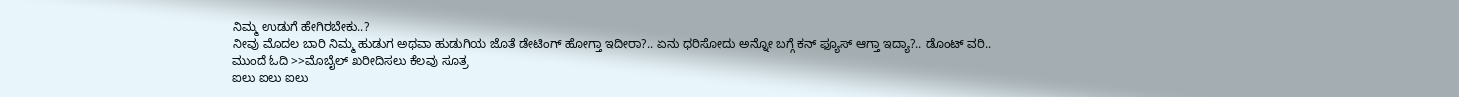ನಿಮ್ಮ ಉಡುಗೆ ಹೇಗಿರಬೇಕು..?
ನೀವು ಮೊದಲ ಬಾರಿ ನಿಮ್ಮ ಹುಡುಗ ಅಥವಾ ಹುಡುಗಿಯ ಜೊತೆ ಡೇಟಿಂಗ್ ಹೋಗ್ತಾ ಇದೀರಾ?.. ಏನು ಧರಿಸೋದು ಅನ್ನೋ ಬಗ್ಗೆ ಕನ್ ಫ್ಯೂಸ್ ಆಗ್ತಾ ಇದ್ಯಾ?.. ಡೊಂಟ್ ವರಿ..
ಮುಂದೆ ಓದಿ >>ಮೊಬೈಲ್ ಖರೀದಿಸಲು ಕೆಲವು ಸೂತ್ರ
ಐಲು ಐಲು ಐಲು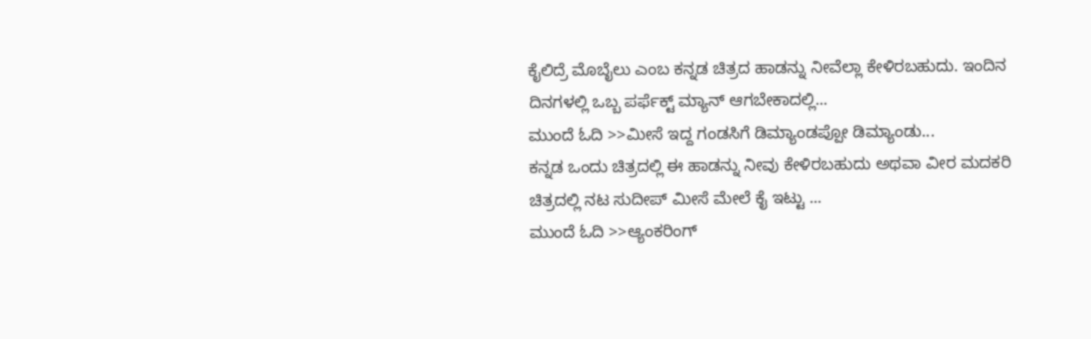ಕೈಲಿದ್ರೆ ಮೊಬೈಲು ಎಂಬ ಕನ್ನಡ ಚಿತ್ರದ ಹಾಡನ್ನು ನೀವೆಲ್ಲಾ ಕೇಳಿರಬಹುದು. ಇಂದಿನ ದಿನಗಳಲ್ಲಿ ಒಬ್ಬ ಪರ್ಫೆಕ್ಟ್ ಮ್ಯಾನ್ ಆಗಬೇಕಾದಲ್ಲಿ...
ಮುಂದೆ ಓದಿ >>ಮೀಸೆ ಇದ್ದ ಗಂಡಸಿಗೆ ಡಿಮ್ಯಾಂಡಪ್ಪೋ ಡಿಮ್ಯಾಂಡು...
ಕನ್ನಡ ಒಂದು ಚಿತ್ರದಲ್ಲಿ ಈ ಹಾಡನ್ನು ನೀವು ಕೇಳಿರಬಹುದು ಅಥವಾ ವೀರ ಮದಕರಿ ಚಿತ್ರದಲ್ಲಿ ನಟ ಸುದೀಪ್ ಮೀಸೆ ಮೇಲೆ ಕೈ ಇಟ್ಟು ...
ಮುಂದೆ ಓದಿ >>ಆ್ಯಂಕರಿಂಗ್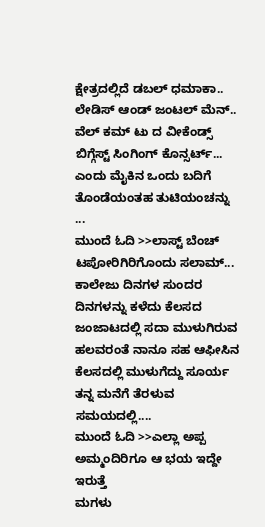ಕ್ಷೇತ್ರದಲ್ಲಿದೆ ಡಬಲ್ ಧಮಾಕಾ..
ಲೇಡಿಸ್ ಆಂಡ್ ಜಂಟಲ್ ಮೆನ್.. ವೆಲ್ ಕಮ್ ಟು ದ ವೀಕೆಂಡ್ಸ್ ಬಿಗ್ಗೆಸ್ಟ್ ಸಿಂಗಿಂಗ್ ಕೊನ್ಸರ್ಟ್... ಎಂದು ಮೈಕಿನ ಒಂದು ಬದಿಗೆ ತೊಂಡೆಯಂತಹ ತುಟಿಯಂಚನ್ನು ...
ಮುಂದೆ ಓದಿ >>ಲಾಸ್ಟ್ ಬೆಂಚ್ ಟಪೋರಿಗಿರಿಗೊಂದು ಸಲಾಮ್...
ಕಾಲೇಜು ದಿನಗಳ ಸುಂದರ ದಿನಗಳನ್ನು ಕಳೆದು ಕೆಲಸದ ಜಂಜಾಟದಲ್ಲಿ ಸದಾ ಮುಳುಗಿರುವ ಹಲವರಂತೆ ನಾನೂ ಸಹ ಆಫೀಸಿನ ಕೆಲಸದಲ್ಲಿ ಮುಳುಗೆದ್ದು ಸೂರ್ಯ ತನ್ನ ಮನೆಗೆ ತೆರಳುವ ಸಮಯದಲ್ಲಿ....
ಮುಂದೆ ಓದಿ >>ಎಲ್ಲಾ ಅಪ್ಪ ಅಮ್ಮಂದಿರಿಗೂ ಆ ಭಯ ಇದ್ದೇ ಇರುತ್ತೆ
ಮಗಳು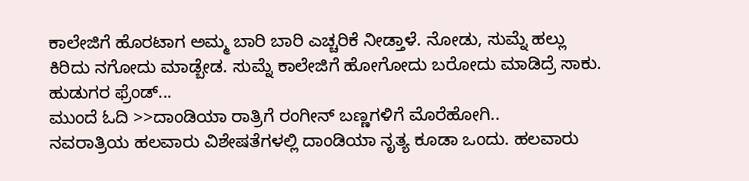ಕಾಲೇಜಿಗೆ ಹೊರಟಾಗ ಅಮ್ಮ ಬಾರಿ ಬಾರಿ ಎಚ್ಚರಿಕೆ ನೀಡ್ತಾಳೆ. ನೋಡು, ಸುಮ್ನೆ ಹಲ್ಲು ಕಿರಿದು ನಗೋದು ಮಾಡ್ಬೇಡ. ಸುಮ್ನೆ ಕಾಲೇಜಿಗೆ ಹೋಗೋದು ಬರೋದು ಮಾಡಿದ್ರೆ ಸಾಕು. ಹುಡುಗರ ಫ್ರೆಂಡ್...
ಮುಂದೆ ಓದಿ >>ದಾಂಡಿಯಾ ರಾತ್ರಿಗೆ ರಂಗೀನ್ ಬಣ್ಣಗಳಿಗೆ ಮೊರೆಹೋಗಿ..
ನವರಾತ್ರಿಯ ಹಲವಾರು ವಿಶೇಷತೆಗಳಲ್ಲಿ ದಾಂಡಿಯಾ ನೃತ್ಯ ಕೂಡಾ ಒಂದು. ಹಲವಾರು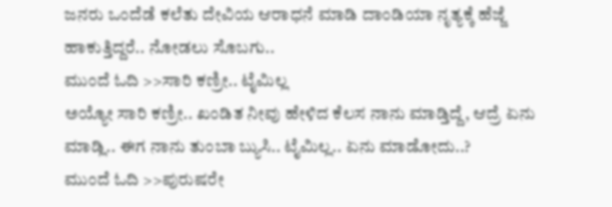ಜನರು ಒಂದೆಡೆ ಕಲೆತು ದೇವಿಯ ಆರಾಧನೆ ಮಾಡಿ ದಾಂಡಿಯಾ ನೃತ್ಯಕ್ಕೆ ಹೆಜ್ಜೆ ಹಾಕುತ್ತಿದ್ದರೆ.. ನೋಡಲು ಸೊಬಗು..
ಮುಂದೆ ಓದಿ >>ಸಾರಿ ಕಣ್ರೀ.. ಟೈಮಿಲ್ಲ
ಅಯ್ಯೋ ಸಾರಿ ಕಣ್ರೀ.. ಖಂಡಿತ ನೀವು ಹೇಳಿದ ಕೆಲಸ ನಾನು ಮಾಡ್ತಿದ್ದೆ, ಆದ್ರೆ ಏನು ಮಾಡ್ಲಿ.. ಈಗ ನಾನು ತುಂಬಾ ಬ್ಯುಸಿ.. ಟೈಮಿಲ್ಲ.. ಏನು ಮಾಡೋದು..?
ಮುಂದೆ ಓದಿ >>ಪುರುಷರೇ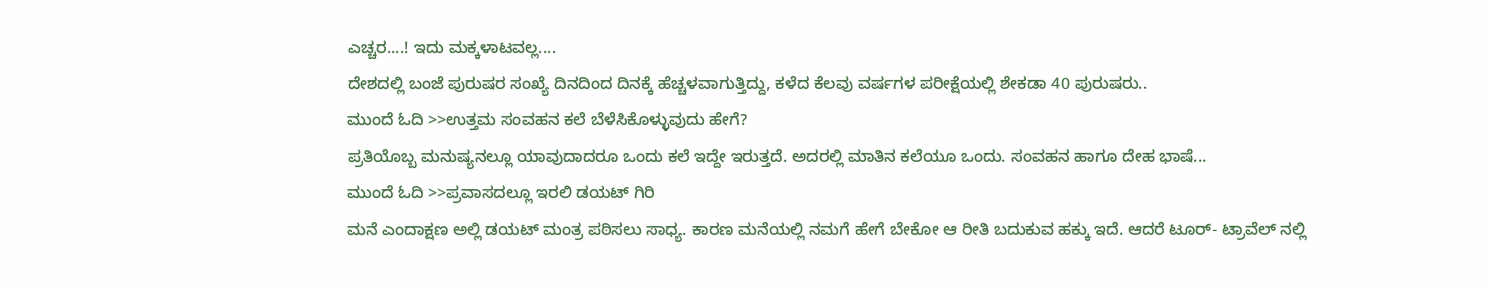ಎಚ್ಚರ....! ಇದು ಮಕ್ಕಳಾಟವಲ್ಲ....
ದೇಶದಲ್ಲಿ ಬಂಜೆ ಪುರುಷರ ಸಂಖ್ಯೆ ದಿನದಿಂದ ದಿನಕ್ಕೆ ಹೆಚ್ಚಳವಾಗುತ್ತಿದ್ದು, ಕಳೆದ ಕೆಲವು ವರ್ಷಗಳ ಪರೀಕ್ಷೆಯಲ್ಲಿ ಶೇಕಡಾ 40 ಪುರುಷರು..
ಮುಂದೆ ಓದಿ >>ಉತ್ತಮ ಸಂವಹನ ಕಲೆ ಬೆಳೆಸಿಕೊಳ್ಳುವುದು ಹೇಗೆ?
ಪ್ರತಿಯೊಬ್ಬ ಮನುಷ್ಯನಲ್ಲೂ ಯಾವುದಾದರೂ ಒಂದು ಕಲೆ ಇದ್ದೇ ಇರುತ್ತದೆ. ಅದರಲ್ಲಿ ಮಾತಿನ ಕಲೆಯೂ ಒಂದು. ಸಂವಹನ ಹಾಗೂ ದೇಹ ಭಾಷೆ...
ಮುಂದೆ ಓದಿ >>ಪ್ರವಾಸದಲ್ಲೂ ಇರಲಿ ಡಯಟ್ ಗಿರಿ
ಮನೆ ಎಂದಾಕ್ಷಣ ಅಲ್ಲಿ ಡಯಟ್ ಮಂತ್ರ ಪಠಿಸಲು ಸಾಧ್ಯ. ಕಾರಣ ಮನೆಯಲ್ಲಿ ನಮಗೆ ಹೇಗೆ ಬೇಕೋ ಆ ರೀತಿ ಬದುಕುವ ಹಕ್ಕು ಇದೆ. ಆದರೆ ಟೂರ್- ಟ್ರಾವೆಲ್ ನಲ್ಲಿ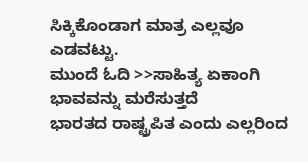ಸಿಕ್ಕಿಕೊಂಡಾಗ ಮಾತ್ರ ಎಲ್ಲವೂ ಎಡವಟ್ಟು.
ಮುಂದೆ ಓದಿ >>ಸಾಹಿತ್ಯ ಏಕಾಂಗಿ ಭಾವವನ್ನು ಮರೆಸುತ್ತದೆ
ಭಾರತದ ರಾಷ್ಟ್ರಪಿತ ಎಂದು ಎಲ್ಲರಿಂದ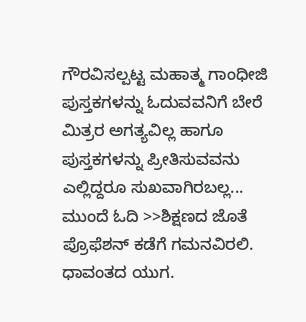ಗೌರವಿಸಲ್ಪಟ್ಟ ಮಹಾತ್ಮ ಗಾಂಧೀಜಿ ಪುಸ್ತಕಗಳನ್ನು ಓದುವವನಿಗೆ ಬೇರೆ ಮಿತ್ರರ ಅಗತ್ಯವಿಲ್ಲ ಹಾಗೂ ಪುಸ್ತಕಗಳನ್ನು ಪ್ರೀತಿಸುವವನು ಎಲ್ಲಿದ್ದರೂ ಸುಖವಾಗಿರಬಲ್ಲ...
ಮುಂದೆ ಓದಿ >>ಶಿಕ್ಷಣದ ಜೊತೆ ಪ್ರೊಫೆಶನ್ ಕಡೆಗೆ ಗಮನವಿರಲಿ.
ಧಾವಂತದ ಯುಗ.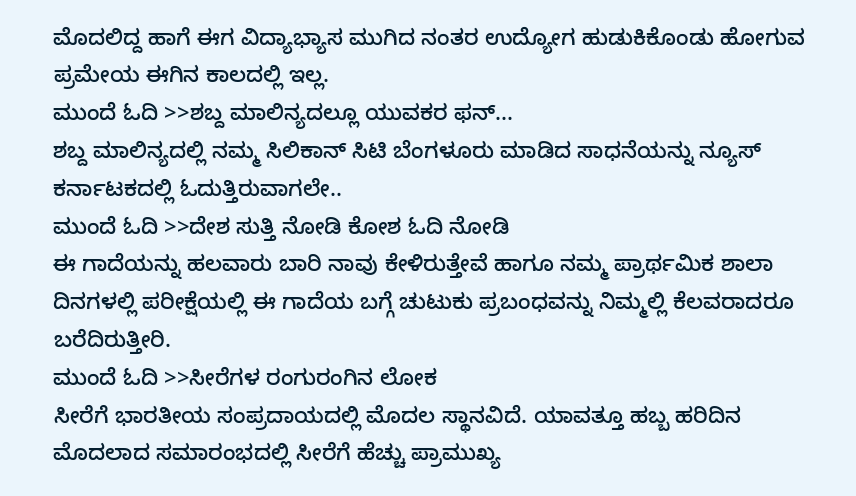ಮೊದಲಿದ್ದ ಹಾಗೆ ಈಗ ವಿದ್ಯಾಭ್ಯಾಸ ಮುಗಿದ ನಂತರ ಉದ್ಯೋಗ ಹುಡುಕಿಕೊಂಡು ಹೋಗುವ ಪ್ರಮೇಯ ಈಗಿನ ಕಾಲದಲ್ಲಿ ಇಲ್ಲ.
ಮುಂದೆ ಓದಿ >>ಶಬ್ದ ಮಾಲಿನ್ಯದಲ್ಲೂ ಯುವಕರ ಫನ್...
ಶಬ್ದ ಮಾಲಿನ್ಯದಲ್ಲಿ ನಮ್ಮ ಸಿಲಿಕಾನ್ ಸಿಟಿ ಬೆಂಗಳೂರು ಮಾಡಿದ ಸಾಧನೆಯನ್ನು ನ್ಯೂಸ್ ಕರ್ನಾಟಕದಲ್ಲಿ ಓದುತ್ತಿರುವಾಗಲೇ..
ಮುಂದೆ ಓದಿ >>ದೇಶ ಸುತ್ತಿ ನೋಡಿ ಕೋಶ ಓದಿ ನೋಡಿ
ಈ ಗಾದೆಯನ್ನು ಹಲವಾರು ಬಾರಿ ನಾವು ಕೇಳಿರುತ್ತೇವೆ ಹಾಗೂ ನಮ್ಮ ಪ್ರಾರ್ಥಮಿಕ ಶಾಲಾ ದಿನಗಳಲ್ಲಿ ಪರೀಕ್ಷೆಯಲ್ಲಿ ಈ ಗಾದೆಯ ಬಗ್ಗೆ ಚುಟುಕು ಪ್ರಬಂಧವನ್ನು ನಿಮ್ಮಲ್ಲಿ ಕೆಲವರಾದರೂ ಬರೆದಿರುತ್ತೀರಿ.
ಮುಂದೆ ಓದಿ >>ಸೀರೆಗಳ ರಂಗುರಂಗಿನ ಲೋಕ
ಸೀರೆಗೆ ಭಾರತೀಯ ಸಂಪ್ರದಾಯದಲ್ಲಿ ಮೊದಲ ಸ್ಥಾನವಿದೆ. ಯಾವತ್ತೂ ಹಬ್ಬ ಹರಿದಿನ ಮೊದಲಾದ ಸಮಾರಂಭದಲ್ಲಿ ಸೀರೆಗೆ ಹೆಚ್ಚು ಪ್ರಾಮುಖ್ಯ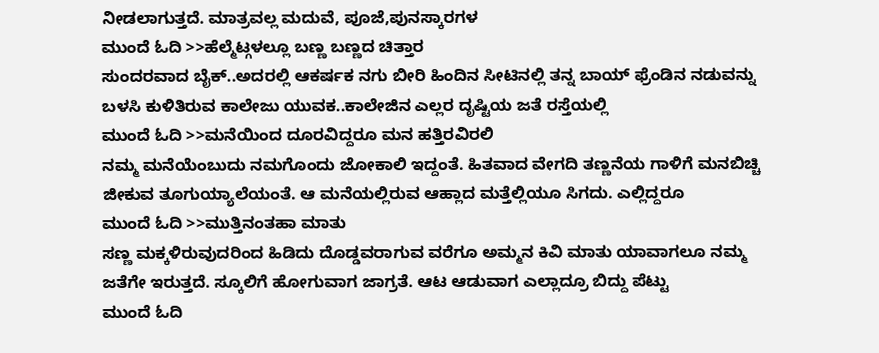ನೀಡಲಾಗುತ್ತದೆ. ಮಾತ್ರವಲ್ಲ ಮದುವೆ, ಪೂಜೆ,ಪುನಸ್ಕಾರಗಳ
ಮುಂದೆ ಓದಿ >>ಹೆಲ್ಮೆಟ್ಗಳಲ್ಲೂ ಬಣ್ಣ ಬಣ್ಣದ ಚಿತ್ತಾರ
ಸುಂದರವಾದ ಬೈಕ್..ಅದರಲ್ಲಿ ಆಕರ್ಷಕ ನಗು ಬೀರಿ ಹಿಂದಿನ ಸೀಟಿನಲ್ಲಿ ತನ್ನ ಬಾಯ್ ಫ್ರೆಂಡಿನ ನಡುವನ್ನು ಬಳಸಿ ಕುಳಿತಿರುವ ಕಾಲೇಜು ಯುವಕ..ಕಾಲೇಜಿನ ಎಲ್ಲರ ದೃಷ್ಟಿಯ ಜತೆ ರಸ್ತೆಯಲ್ಲಿ
ಮುಂದೆ ಓದಿ >>ಮನೆಯಿಂದ ದೂರವಿದ್ದರೂ ಮನ ಹತ್ತಿರವಿರಲಿ
ನಮ್ಮ ಮನೆಯೆಂಬುದು ನಮಗೊಂದು ಜೋಕಾಲಿ ಇದ್ದಂತೆ. ಹಿತವಾದ ವೇಗದಿ ತಣ್ಣನೆಯ ಗಾಳಿಗೆ ಮನಬಿಚ್ಚಿ ಜೀಕುವ ತೂಗುಯ್ಯಾಲೆಯಂತೆ. ಆ ಮನೆಯಲ್ಲಿರುವ ಆಹ್ಲಾದ ಮತ್ತೆಲ್ಲಿಯೂ ಸಿಗದು. ಎಲ್ಲಿದ್ದರೂ
ಮುಂದೆ ಓದಿ >>ಮುತ್ತಿನಂತಹಾ ಮಾತು
ಸಣ್ಣ ಮಕ್ಕಳಿರುವುದರಿಂದ ಹಿಡಿದು ದೊಡ್ಡವರಾಗುವ ವರೆಗೂ ಅಮ್ಮನ ಕಿವಿ ಮಾತು ಯಾವಾಗಲೂ ನಮ್ಮ ಜತೆಗೇ ಇರುತ್ತದೆ. ಸ್ಕೂಲಿಗೆ ಹೋಗುವಾಗ ಜಾಗ್ರತೆ. ಆಟ ಆಡುವಾಗ ಎಲ್ಲಾದ್ರೂ ಬಿದ್ದು ಪೆಟ್ಟು
ಮುಂದೆ ಓದಿ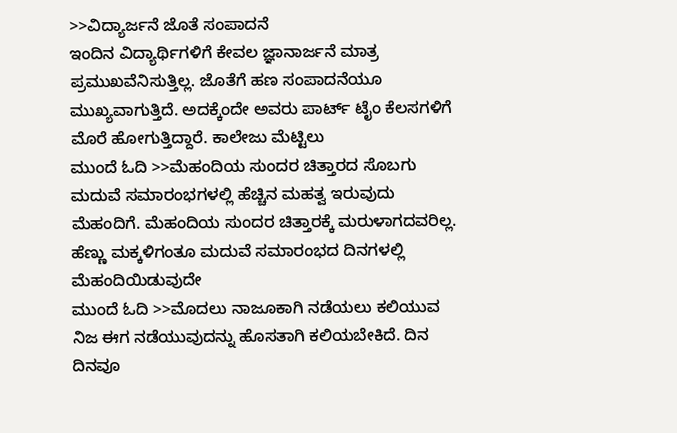>>ವಿದ್ಯಾರ್ಜನೆ ಜೊತೆ ಸಂಪಾದನೆ
ಇಂದಿನ ವಿದ್ಯಾರ್ಥಿಗಳಿಗೆ ಕೇವಲ ಜ್ಞಾನಾರ್ಜನೆ ಮಾತ್ರ ಪ್ರಮುಖವೆನಿಸುತ್ತಿಲ್ಲ. ಜೊತೆಗೆ ಹಣ ಸಂಪಾದನೆಯೂ ಮುಖ್ಯವಾಗುತ್ತಿದೆ. ಅದಕ್ಕೆಂದೇ ಅವರು ಪಾರ್ಟ್ ಟೈಂ ಕೆಲಸಗಳಿಗೆ ಮೊರೆ ಹೋಗುತ್ತಿದ್ದಾರೆ. ಕಾಲೇಜು ಮೆಟ್ಟಿಲು
ಮುಂದೆ ಓದಿ >>ಮೆಹಂದಿಯ ಸುಂದರ ಚಿತ್ತಾರದ ಸೊಬಗು
ಮದುವೆ ಸಮಾರಂಭಗಳಲ್ಲಿ ಹೆಚ್ಚಿನ ಮಹತ್ವ ಇರುವುದು ಮೆಹಂದಿಗೆ. ಮೆಹಂದಿಯ ಸುಂದರ ಚಿತ್ತಾರಕ್ಕೆ ಮರುಳಾಗದವರಿಲ್ಲ. ಹೆಣ್ಣು ಮಕ್ಕಳಿಗಂತೂ ಮದುವೆ ಸಮಾರಂಭದ ದಿನಗಳಲ್ಲಿ ಮೆಹಂದಿಯಿಡುವುದೇ
ಮುಂದೆ ಓದಿ >>ಮೊದಲು ನಾಜೂಕಾಗಿ ನಡೆಯಲು ಕಲಿಯುವ
ನಿಜ ಈಗ ನಡೆಯುವುದನ್ನು ಹೊಸತಾಗಿ ಕಲಿಯಬೇಕಿದೆ. ದಿನ ದಿನವೂ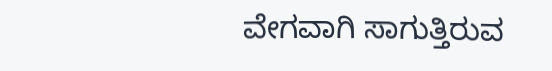ವೇಗವಾಗಿ ಸಾಗುತ್ತಿರುವ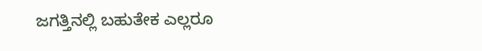ಜಗತ್ತಿನಲ್ಲಿ ಬಹುತೇಕ ಎಲ್ಲರೂ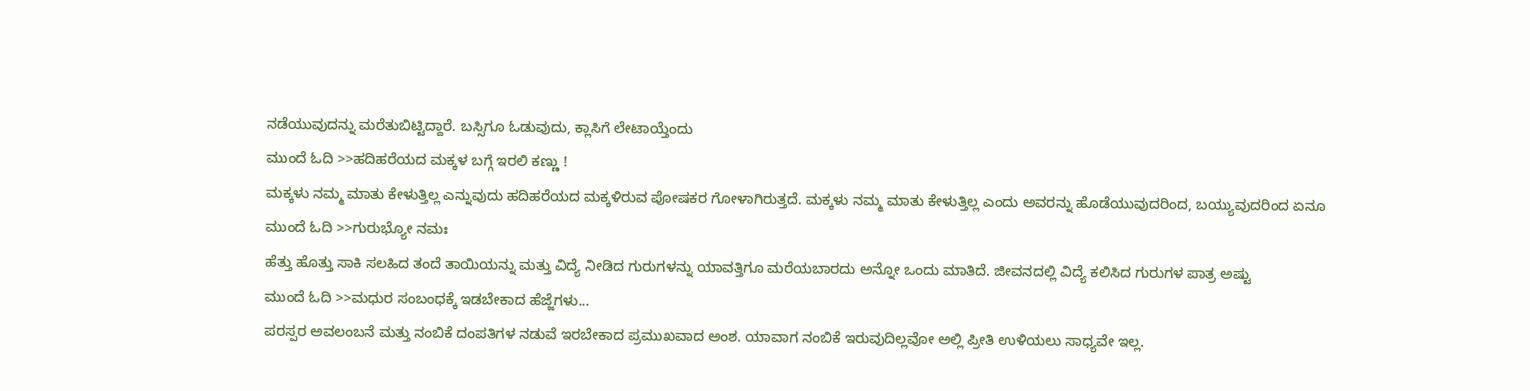ನಡೆಯುವುದನ್ನು ಮರೆತುಬಿಟ್ಟಿದ್ದಾರೆ. ಬಸ್ಸಿಗೂ ಓಡುವುದು, ಕ್ಲಾಸಿಗೆ ಲೇಟಾಯ್ತೆಂದು
ಮುಂದೆ ಓದಿ >>ಹದಿಹರೆಯದ ಮಕ್ಕಳ ಬಗ್ಗೆ ಇರಲಿ ಕಣ್ಣು !
ಮಕ್ಕಳು ನಮ್ಮ ಮಾತು ಕೇಳುತ್ತಿಲ್ಲ ಎನ್ನುವುದು ಹದಿಹರೆಯದ ಮಕ್ಕಳಿರುವ ಪೋಷಕರ ಗೋಳಾಗಿರುತ್ತದೆ. ಮಕ್ಕಳು ನಮ್ಮ ಮಾತು ಕೇಳುತ್ತಿಲ್ಲ ಎಂದು ಅವರನ್ನು ಹೊಡೆಯುವುದರಿಂದ, ಬಯ್ಯುವುದರಿಂದ ಏನೂ
ಮುಂದೆ ಓದಿ >>ಗುರುಭ್ಯೋ ನಮಃ
ಹೆತ್ತು ಹೊತ್ತು ಸಾಕಿ ಸಲಹಿದ ತಂದೆ ತಾಯಿಯನ್ನು ಮತ್ತು ವಿದ್ಯೆ ನೀಡಿದ ಗುರುಗಳನ್ನು ಯಾವತ್ತಿಗೂ ಮರೆಯಬಾರದು ಅನ್ನೋ ಒಂದು ಮಾತಿದೆ. ಜೀವನದಲ್ಲಿ ವಿದ್ಯೆ ಕಲಿಸಿದ ಗುರುಗಳ ಪಾತ್ರ ಅಷ್ಟು
ಮುಂದೆ ಓದಿ >>ಮಧುರ ಸಂಬಂಧಕ್ಕೆ ಇಡಬೇಕಾದ ಹೆಜ್ಜೆಗಳು...
ಪರಸ್ಪರ ಅವಲಂಬನೆ ಮತ್ತು ನಂಬಿಕೆ ದಂಪತಿಗಳ ನಡುವೆ ಇರಬೇಕಾದ ಪ್ರಮುಖವಾದ ಅಂಶ. ಯಾವಾಗ ನಂಬಿಕೆ ಇರುವುದಿಲ್ಲವೋ ಅಲ್ಲಿ ಪ್ರೀತಿ ಉಳಿಯಲು ಸಾಧ್ಯವೇ ಇಲ್ಲ.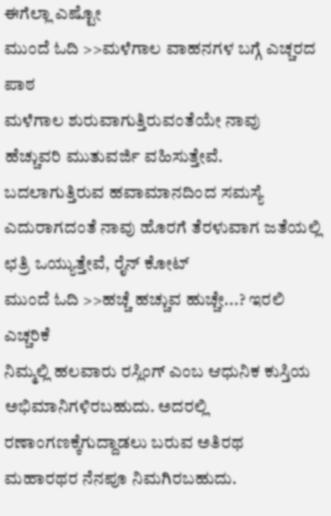ಈಗೆಲ್ಲಾ ಎಷ್ಟೋ
ಮುಂದೆ ಓದಿ >>ಮಳೆಗಾಲ ವಾಹನಗಳ ಬಗ್ಗೆ ಎಚ್ಚರದ ಪಾಠ
ಮಳೆಗಾಲ ಶುರುವಾಗುತ್ತಿರುವಂತೆಯೇ ನಾವು ಹೆಚ್ಚುವರಿ ಮುತುವರ್ಜಿ ವಹಿಸುತ್ತೇವೆ. ಬದಲಾಗುತ್ತಿರುವ ಹವಾಮಾನದಿಂದ ಸಮಸ್ಯೆ ಎದುರಾಗದಂತೆ ನಾವು ಹೊರಗೆ ತೆರಳುವಾಗ ಜತೆಯಲ್ಲಿ ಛತ್ರಿ ಒಯ್ಯುತ್ತೇವೆ, ರೈನ್ ಕೋಟ್
ಮುಂದೆ ಓದಿ >>ಹಚ್ಚೆ ಹಚ್ಚುವ ಹುಚ್ಚೇ...? ಇರಲಿ ಎಚ್ಚರಿಕೆ
ನಿಮ್ಮಲ್ಲಿ ಹಲವಾರು ರಸ್ಲಿಂಗ್ ಎಂಬ ಆಧುನಿಕ ಕುಸ್ತಿಯ ಅಭಿಮಾನಿಗಳಿರಬಹುದು. ಅದರಲ್ಲಿ ರಣಾಂಗಣಕ್ಕೆಗುದ್ದಾಡಲು ಬರುವ ಅತಿರಥ ಮಹಾರಥರ ನೆನಪೂ ನಿಮಗಿರಬಹುದು.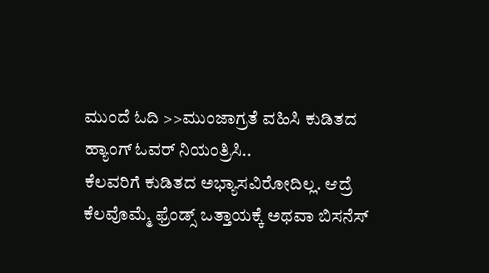ಮುಂದೆ ಓದಿ >>ಮುಂಜಾಗ್ರತೆ ವಹಿಸಿ ಕುಡಿತದ ಹ್ಯಾಂಗ್ ಓವರ್ ನಿಯಂತ್ರಿಸಿ..
ಕೆಲವರಿಗೆ ಕುಡಿತದ ಅಭ್ಯಾಸವಿರೋದಿಲ್ಲ. ಆದ್ರೆ ಕೆಲವೊಮ್ಮೆ ಫ್ರೆಂಡ್ಸ್ ಒತ್ತಾಯಕ್ಕೆ ಅಥವಾ ಬಿಸನೆಸ್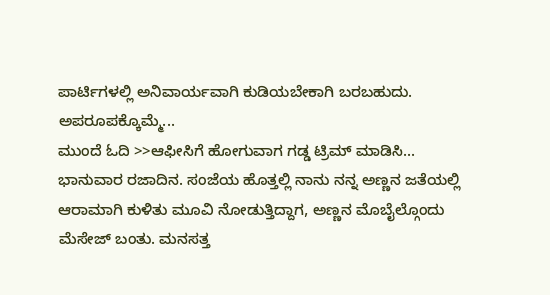ಪಾರ್ಟಿಗಳಲ್ಲಿ ಅನಿವಾರ್ಯವಾಗಿ ಕುಡಿಯಬೇಕಾಗಿ ಬರಬಹುದು. ಅಪರೂಪಕ್ಕೊಮ್ಮೆ...
ಮುಂದೆ ಓದಿ >>ಆಫೀಸಿಗೆ ಹೋಗುವಾಗ ಗಡ್ಡ ಟ್ರಿಮ್ ಮಾಡಿಸಿ...
ಭಾನುವಾರ ರಜಾದಿನ. ಸಂಜೆಯ ಹೊತ್ತಲ್ಲಿ ನಾನು ನನ್ನ ಅಣ್ಣನ ಜತೆಯಲ್ಲಿ ಆರಾಮಾಗಿ ಕುಳಿತು ಮೂವಿ ನೋಡುತ್ತಿದ್ದಾಗ, ಅಣ್ಣನ ಮೊಬೈಲ್ಗೊಂದು ಮೆಸೇಜ್ ಬಂತು. ಮನಸತ್ತ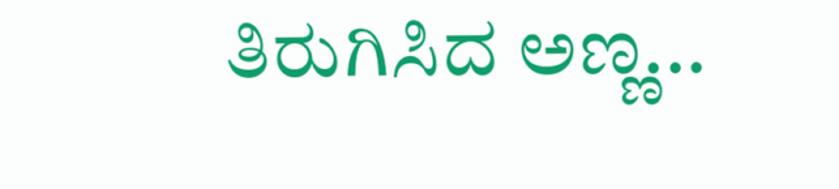ತಿರುಗಿಸಿದ ಅಣ್ಣ...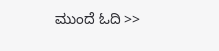ಮುಂದೆ ಓದಿ >>